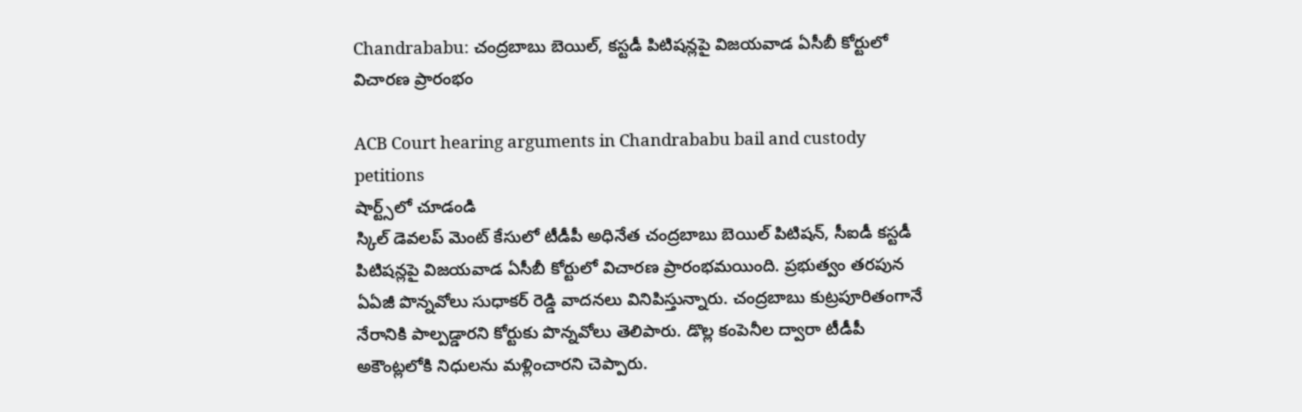Chandrababu: చంద్రబాబు బెయిల్, కస్టడీ పిటిషన్లపై విజయవాడ ఏసీబీ కోర్టులో విచారణ ప్రారంభం

ACB Court hearing arguments in Chandrababu bail and custody petitions
షార్ట్స్‌లో చూడండి
స్కిల్ డెవలప్ మెంట్ కేసులో టీడీపీ అధినేత చంద్రబాబు బెయిల్ పిటిషన్, సీఐడీ కస్టడీ పిటిషన్లపై విజయవాడ ఏసీబీ కోర్టులో విచారణ ప్రారంభమయింది. ప్రభుత్వం తరపున ఏఏజీ పొన్నవోలు సుధాకర్ రెడ్డి వాదనలు వినిపిస్తున్నారు. చంద్రబాబు కుట్రపూరితంగానే నేరానికి పాల్పడ్డారని కోర్టుకు పొన్నవోలు తెలిపారు. డొల్ల కంపెనీల ద్వారా టీడీపీ అకౌంట్లలోకి నిధులను మళ్లించారని చెప్పారు.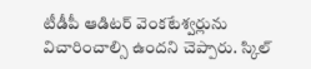టీడీపీ ఆడిటర్ వెంకటేశ్వర్లును విచారించాల్సి ఉందని చెప్పారు. స్కిల్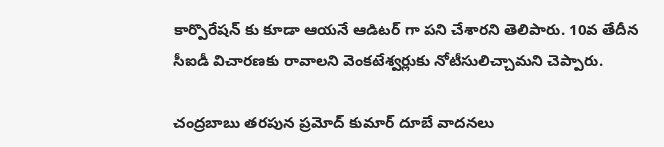కార్పొరేషన్ కు కూడా ఆయనే ఆడిటర్ గా పని చేశారని తెలిపారు. 10వ తేదీన సీఐడీ విచారణకు రావాలని వెంకటేశ్వర్లుకు నోటీసులిచ్చామని చెప్పారు.

చంద్రబాబు తరపున ప్రమోద్ కుమార్ దూబే వాదనలు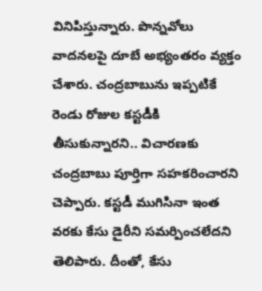వినిపిస్తున్నారు. పొన్నవోలు వాదనలపై దూబే అభ్యంతరం వ్యక్తం చేశారు. చంద్రబాబును ఇప్పటికే రెండు రోజుల కస్టడీకి తీసుకున్నారని.. విచారణకు చంద్రబాబు పూర్తిగా సహకరించారని చెప్పారు. కస్టడీ ముగిసినా ఇంత వరకు కేసు డైరీని సమర్పించలేదని తెలిపారు. దీంతో, కేసు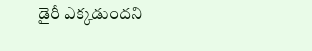డైరీ ఎక్కడుందని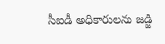సీఐడీ అధికారులను జడ్జి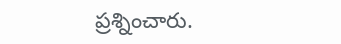ప్రశ్నించారు.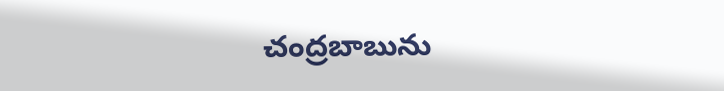చంద్రబాబును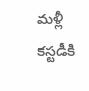మళ్లీ కస్టడీకి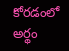కోరడంలో అర్థం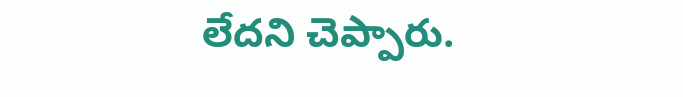లేదని చెప్పారు.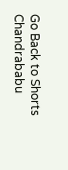Go Back to Shorts
Chandrababu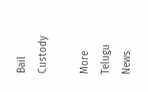Bail
Custody

More Telugu News